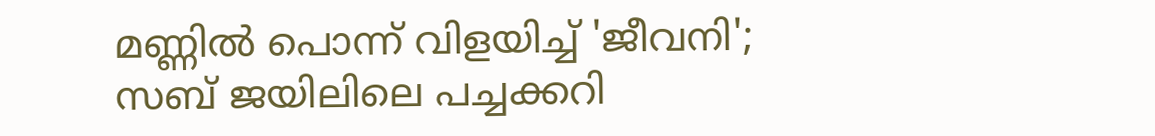മണ്ണില്‍ പൊന്ന് വിളയിച്ച് 'ജീവനി'; സബ് ജയിലിലെ പച്ചക്കറി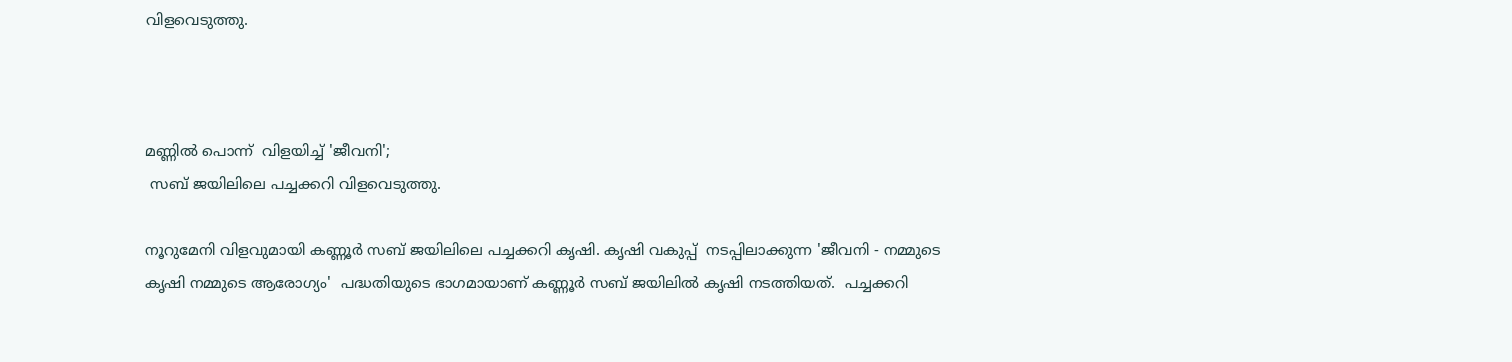വിളവെടുത്തു.



മണ്ണില്‍ പൊന്ന്  വിളയിച്ച് 'ജീവനി';
 സബ് ജയിലിലെ പച്ചക്കറി വിളവെടുത്തു.

നൂറുമേനി വിളവുമായി കണ്ണൂര്‍ സബ് ജയിലിലെ പച്ചക്കറി കൃഷി. കൃഷി വകുപ്പ്  നടപ്പിലാക്കുന്ന 'ജീവനി - നമ്മുടെ കൃഷി നമ്മുടെ ആരോഗ്യം'  പദ്ധതിയുടെ ഭാഗമായാണ് കണ്ണൂര്‍ സബ് ജയിലില്‍ കൃഷി നടത്തിയത്.  പച്ചക്കറി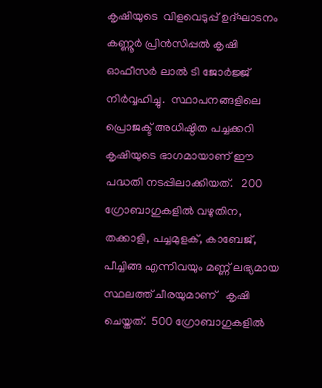കൃഷിയുടെ  വിളവെടുപ്പ് ഉദ്ഘാടനം  കണ്ണൂര്‍ പ്രിന്‍സിപ്പല്‍ കൃഷി ഓഫീസര്‍ ലാല്‍ ടി ജോര്‍ജ്ജ് നിര്‍വ്വഹിച്ചു.  സ്ഥാപനങ്ങളിലെ പ്രൊജക്ട് അധിഷ്ഠിത പച്ചക്കറി കൃഷിയുടെ ഭാഗമായാണ് ഈ പദ്ധതി നടപ്പിലാക്കിയത്.   200 ഗ്രോബാഗുകളില്‍ വഴുതിന, തക്കാളി, പച്ചമുളക്, കാബേജ്, പീച്ചിങ്ങ എന്നിവയും മണ്ണ് ലഭ്യമായ സ്ഥലത്ത് ചീരയുമാണ്   കൃഷി ചെയ്തത്.  500 ഗ്രോബാഗുകളില്‍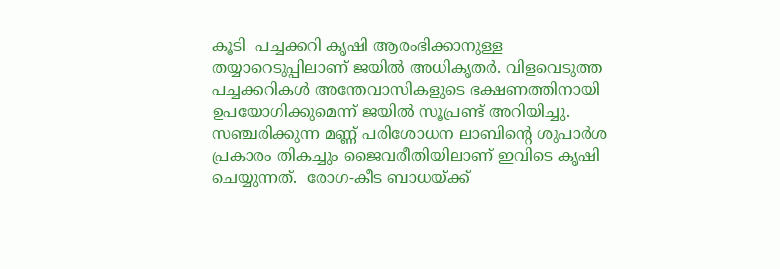കൂടി  പച്ചക്കറി കൃഷി ആരംഭിക്കാനുള്ള തയ്യാറെടുപ്പിലാണ് ജയില്‍ അധികൃതര്‍. വിളവെടുത്ത പച്ചക്കറികള്‍ അന്തേവാസികളുടെ ഭക്ഷണത്തിനായി ഉപയോഗിക്കുമെന്ന് ജയില്‍ സൂപ്രണ്ട് അറിയിച്ചു. സഞ്ചരിക്കുന്ന മണ്ണ് പരിശോധന ലാബിന്റെ ശുപാര്‍ശ പ്രകാരം തികച്ചും ജൈവരീതിയിലാണ് ഇവിടെ കൃഷി ചെയ്യുന്നത്.  രോഗ-കീട ബാധയ്ക്ക്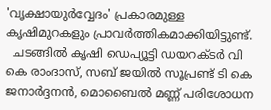'വൃക്ഷായുര്‍വ്വേദം' പ്രകാരമുള്ള കൃഷിമുറകളും പ്രാവര്‍ത്തികമാക്കിയിട്ടുണ്ട്.
  ചടങ്ങില്‍ കൃഷി ഡെപ്യൂട്ടി ഡയറക്ടര്‍ വി കെ രാംദാസ്, സബ് ജയില്‍ സൂപ്രണ്ട് ടി കെ ജനാര്‍ദ്ദനന്‍, മൊബൈല്‍ മണ്ണ് പരിശോധന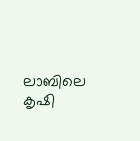ലാബിലെ കൃഷി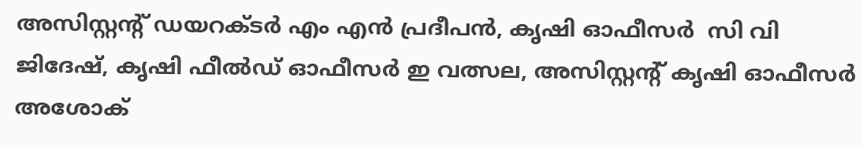അസിസ്റ്റന്റ് ഡയറക്ടര്‍ എം എന്‍ പ്രദീപന്‍, കൃഷി ഓഫീസര്‍  സി വി ജിദേഷ്, കൃഷി ഫീല്‍ഡ് ഓഫീസര്‍ ഇ വത്സല, അസിസ്റ്റന്റ് കൃഷി ഓഫീസര്‍ അശോക്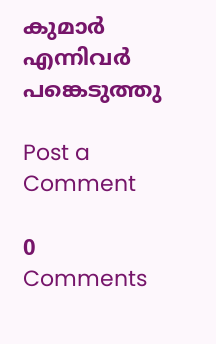കുമാര്‍ എന്നിവര്‍ പങ്കെടുത്തു

Post a Comment

0 Comments